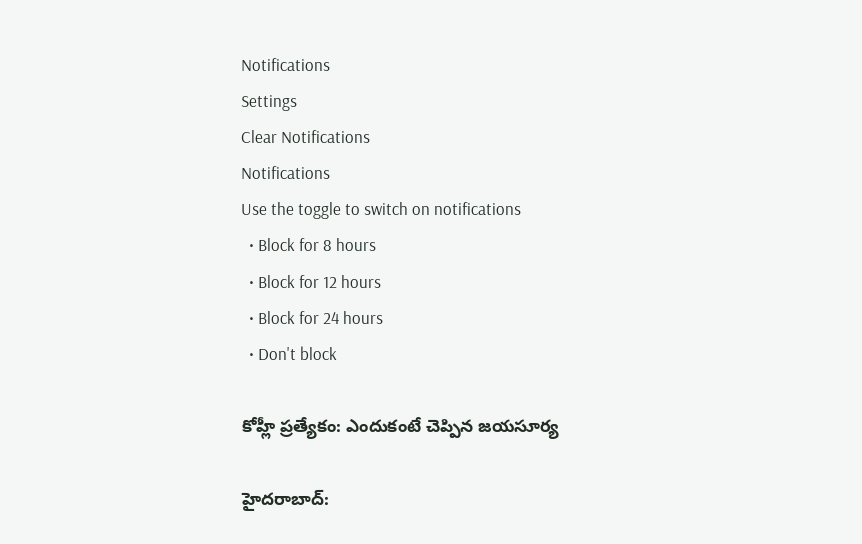Notifications
Settings
Clear Notifications
Notifications
Use the toggle to switch on notifications
  • Block for 8 hours
  • Block for 12 hours
  • Block for 24 hours
  • Don't block

కోహ్లీ ప్రత్యేకం: ఎందుకంటే చెప్పిన జయసూర్య

హైదరాబాద్: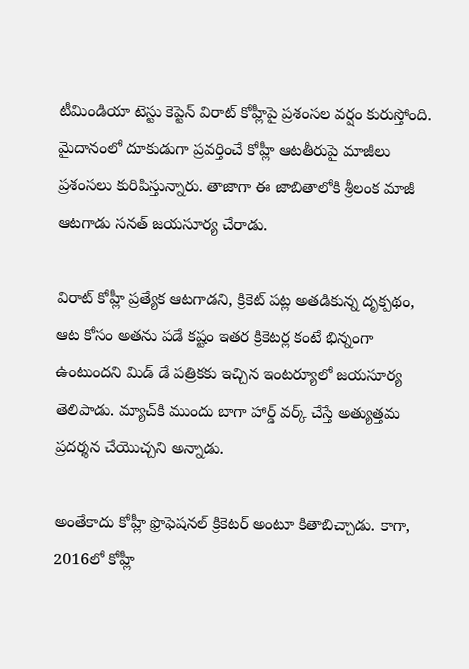టీమిండియా టెస్టు కెప్టెన్ విరాట్ కోహ్లీపై ప్రశంసల వర్షం కురుస్తోంది. మైదానంలో దూకుడుగా ప్రవర్తించే కోహ్లీ ఆటతీరుపై మాజీలు ప్రశంసలు కురిపిస్తున్నారు. తాజాగా ఈ జాబితాలోకి శ్రీలంక మాజీ ఆటగాడు సనత్ జయసూర్య చేరాడు.

విరాట్ కోహ్లీ ప్రత్యేక ఆటగాడని, క్రికెట్ పట్ల అతడికున్న దృక్పథం, ఆట కోసం అతను పడే కష్టం ఇతర క్రికెటర్ల కంటే భిన్నంగా ఉంటుందని మిడ్ డే పత్రికకు ఇచ్చిన ఇంటర్యూలో జయసూర్య తెలిపాడు. మ్యాచ్‌కి ముందు బాగా హార్డ్ వర్క్ చేస్తే అత్యుత్తమ ప్రదర్శన చేయొచ్చని అన్నాడు.

అంతేకాదు కోహ్లీ ఫ్రొఫెషనల్ క్రికెటర్ అంటూ కితాబిచ్చాడు. కాగా, 2016లో కోహ్లీ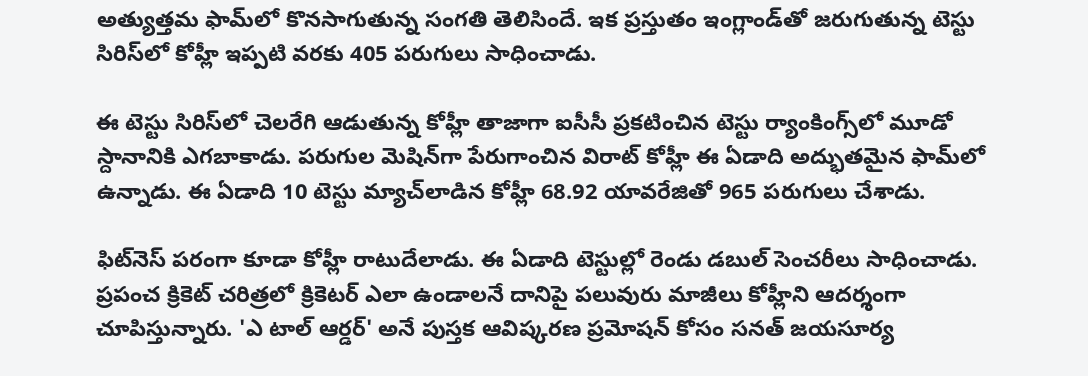అత్యుత్తమ ఫామ్‌లో కొనసాగుతున్న సంగతి తెలిసిందే. ఇక ప్రస్తుతం ఇంగ్లాండ్‌తో జరుగుతున్న టెస్టు సిరిస్‌లో కోహ్లీ ఇప్పటి వరకు 405 పరుగులు సాధించాడు.

ఈ టెస్టు సిరిస్‌లో చెలరేగి ఆడుతున్న కోహ్లీ తాజాగా ఐసీసీ ప్రకటించిన టెస్టు ర్యాంకింగ్స్‌లో మూడో స్దానానికి ఎగబాకాడు. పరుగుల మెషిన్‌గా పేరుగాంచిన విరాట్ కోహ్లీ ఈ ఏడాది అద్భుతమైన ఫామ్‌లో ఉన్నాడు. ఈ ఏడాది 10 టెస్టు మ్యాచ్‌లాడిన కోహ్లీ 68.92 యావరేజితో 965 పరుగులు చేశాడు.

ఫిట్‌నెస్ పరంగా కూడా కోహ్లీ రాటుదేలాడు. ఈ ఏడాది టెస్టుల్లో రెండు డబుల్ సెంచరీలు సాధించాడు. ప్రపంచ క్రికెట్ చరిత్రలో క్రికెటర్ ఎలా ఉండాలనే దానిపై పలువురు మాజీలు కోహ్లీని ఆదర్శంగా చూపిస్తున్నారు. 'ఎ టాల్ ఆర్డర్' అనే పుస్తక ఆవిష్కరణ ప్రమోషన్ కోసం సనత్ జయసూర్య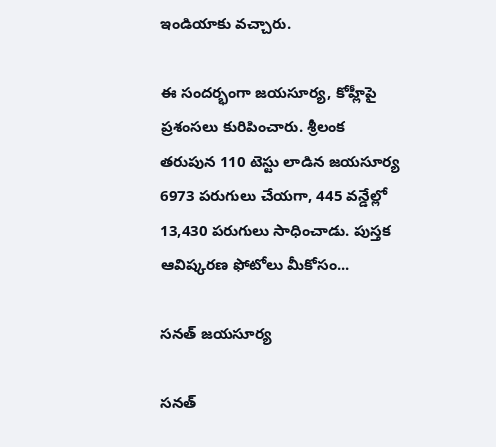ఇండియాకు వచ్చారు.

ఈ సందర్భంగా జయసూర్య, కోహ్లీపై ప్రశంసలు కురిపించారు. శ్రీలంక తరుపున 110 టెస్టు లాడిన జయసూర్య 6973 పరుగులు చేయగా, 445 వన్డేల్లో 13,430 పరుగులు సాధించాడు. పుస్తక ఆవిష్కరణ ఫోటోలు మీకోసం...

సనత్ జయసూర్య

సనత్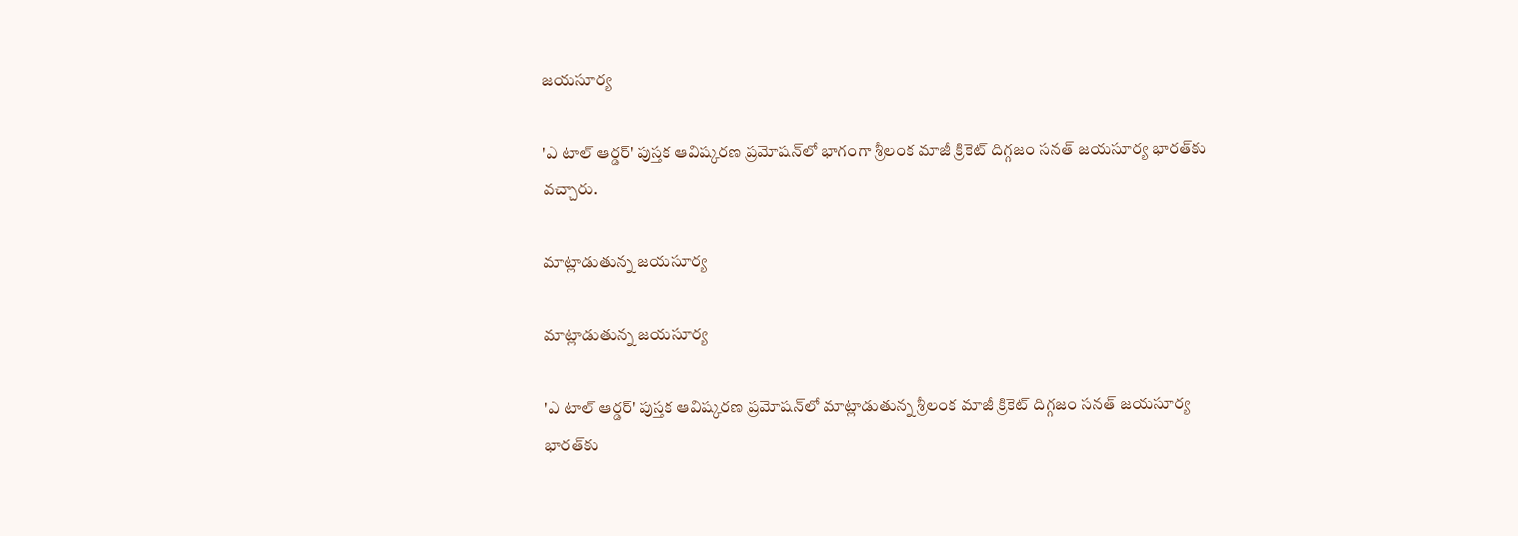జయసూర్య

'ఎ టాల్ ఆర్డర్' పుస్తక ఆవిష్కరణ ప్రమోషన్‌లో భాగంగా శ్రీలంక మాజీ క్రికెట్ దిగ్గజం సనత్ జయసూర్య భారత్‌కు వచ్చారు.

మాట్లాడుతున్న జయసూర్య

మాట్లాడుతున్న జయసూర్య

'ఎ టాల్ ఆర్డర్' పుస్తక ఆవిష్కరణ ప్రమోషన్‌లో మాట్లాడుతున్న శ్రీలంక మాజీ క్రికెట్ దిగ్గజం సనత్ జయసూర్య భారత్‌కు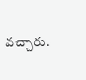వచ్చారు.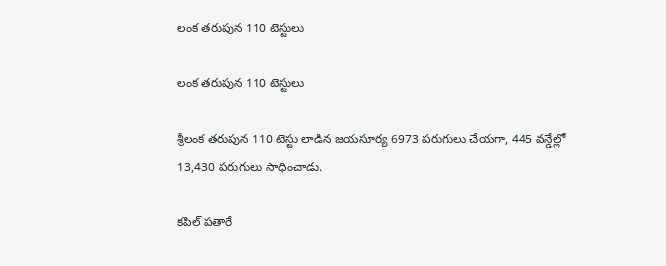లంక తరుపున 110 టెస్టులు

లంక తరుపున 110 టెస్టులు

శ్రీలంక తరుపున 110 టెస్టు లాడిన జయసూర్య 6973 పరుగులు చేయగా, 445 వన్డేల్లో 13,430 పరుగులు సాధించాడు.

కపిల్ పతారే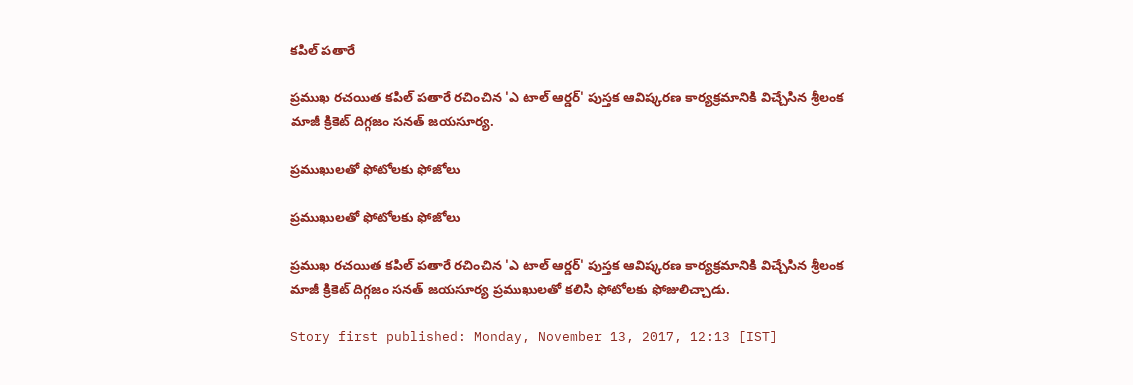కపిల్ పతారే

ప్రముఖ రచయిత కపిల్ పతారే రచించిన 'ఎ టాల్ ఆర్డర్' పుస్తక ఆవిష్కరణ కార్యక్రమానికి విచ్చేసిన శ్రీలంక మాజీ క్రికెట్ దిగ్గజం సనత్ జయసూర్య.

ప్రముఖులతో ఫోటోలకు ఫోజోలు

ప్రముఖులతో ఫోటోలకు ఫోజోలు

ప్రముఖ రచయిత కపిల్ పతారే రచించిన 'ఎ టాల్ ఆర్డర్' పుస్తక ఆవిష్కరణ కార్యక్రమానికి విచ్చేసిన శ్రీలంక మాజీ క్రికెట్ దిగ్గజం సనత్ జయసూర్య ప్రముఖులతో కలిసి ఫోటోలకు ఫోజులిచ్చాడు.

Story first published: Monday, November 13, 2017, 12:13 [IST]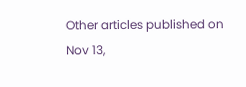Other articles published on Nov 13,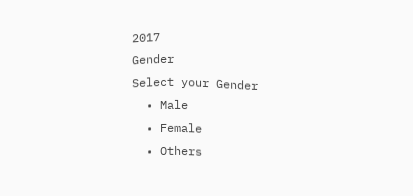2017
Gender
Select your Gender
  • Male
  • Female
  • Others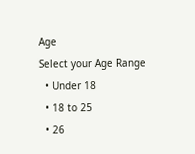Age
Select your Age Range
  • Under 18
  • 18 to 25
  • 26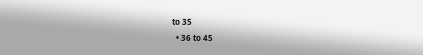to 35
  • 36 to 45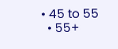• 45 to 55
  • 55+